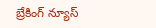బ్రేకింగ్ న్యూస్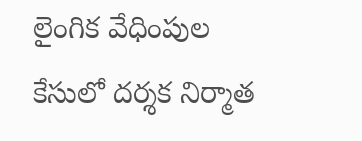లైంగిక వేధింపుల కేసులో దర్శక నిర్మాత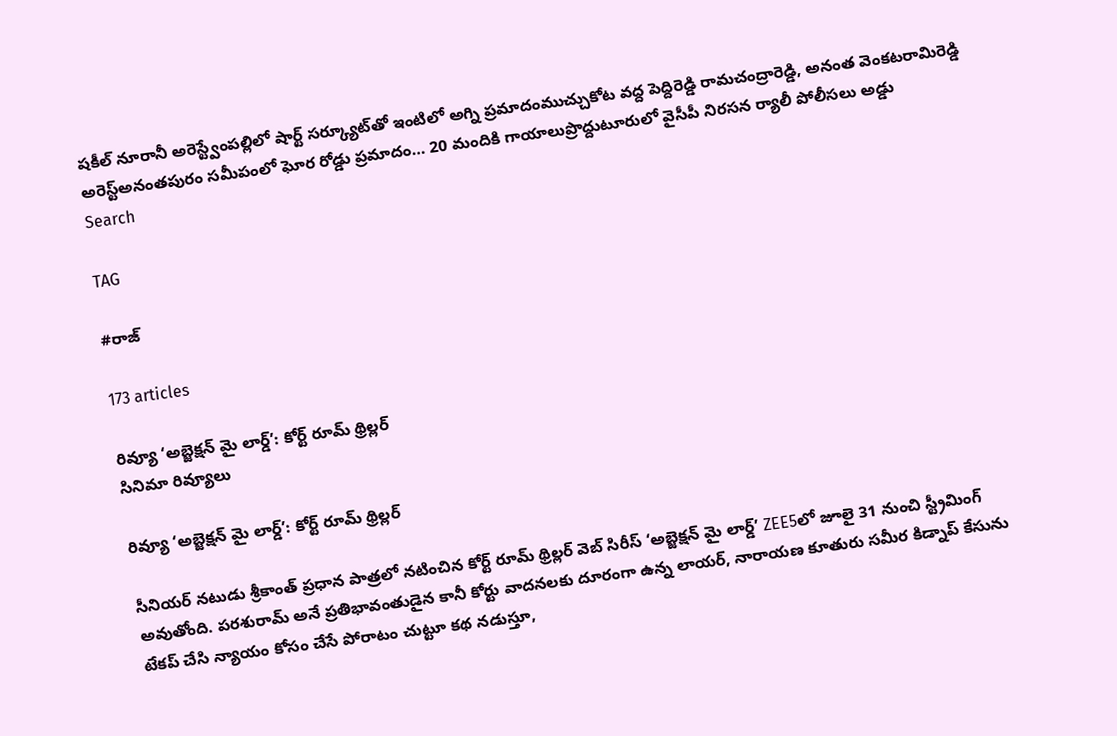షకీల్ నూరానీ అరెస్ట్వేంపల్లిలో షార్ట్ సర్క్యూట్‌తో ఇంటిలో అగ్ని ప్రమాదంముచ్చుకోట వద్ద పెద్దిరెడ్డి రామచంద్రారెడ్డి, అనంత వెంకటరామిరెడ్డి అరెస్ట్‌అనంతపురం సమీపంలో ఘోర రోడ్డు ప్రమాదం… 20 మందికి గాయాలుప్రొద్దుటూరులో వైసీపీ నిరసన ర్యాలీ పోలీసలు అడ్డు
Search

TAG

#రాజ్

173 articles

రివ్యూ ‘అబ్జెక్షన్ మై లార్డ్’: కోర్ట్ రూమ్ థ్రిల్లర్
సినిమా రివ్యూలు

రివ్యూ ‘అబ్జెక్షన్ మై లార్డ్’: కోర్ట్ రూమ్ థ్రిల్లర్

సీనియర్ నటుడు శ్రీకాంత్ ప్రధాన పాత్రలో నటించిన కోర్ట్ రూమ్ థ్రిల్లర్ వెబ్ సిరీస్ ‘అబ్జెక్షన్ మై లార్డ్’ ZEE5లో జూలై 31 నుంచి స్ట్రీమింగ్ అవుతోంది. పరశురామ్ అనే ప్రతిభావంతుడైన కానీ కోర్టు వాదనలకు దూరంగా ఉన్న లాయర్, నారాయణ కూతురు సమీర కిడ్నాప్ కేసును టేకప్ చేసి న్యాయం కోసం చేసే పోరాటం చుట్టూ కథ నడుస్తూ,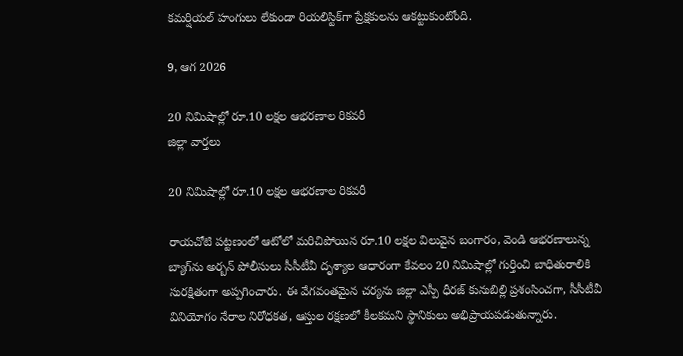కమర్షియల్ హంగులు లేకుండా రియలిస్టిక్‌గా ప్రేక్షకులను ఆకట్టుకుంటోంది.

9, ఆగ 2026

20 నిమిషాల్లో రూ.10 లక్షల ఆభరణాల రికవరీ
జిల్లా వార్తలు

20 నిమిషాల్లో రూ.10 లక్షల ఆభరణాల రికవరీ

రాయచోటి పట్టణంలో ఆటోలో మరిచిపోయిన రూ.10 లక్షల విలువైన బంగారం, వెండి ఆభరణాలున్న బ్యాగ్‌ను అర్బన్ పోలీసులు సీసీటీవీ దృశ్యాల ఆధారంగా కేవలం 20 నిమిషాల్లో గుర్తించి బాధితురాలికి సురక్షితంగా అప్పగించారు. ఈ వేగవంతమైన చర్యను జిల్లా ఎస్పీ ధీరజ్ కునుబిల్లి ప్రశంసించగా, సీసీటీవీ వినియోగం నేరాల నిరోధకత, ఆస్తుల రక్షణలో కీలకమని స్థానికులు అభిప్రాయపడుతున్నారు.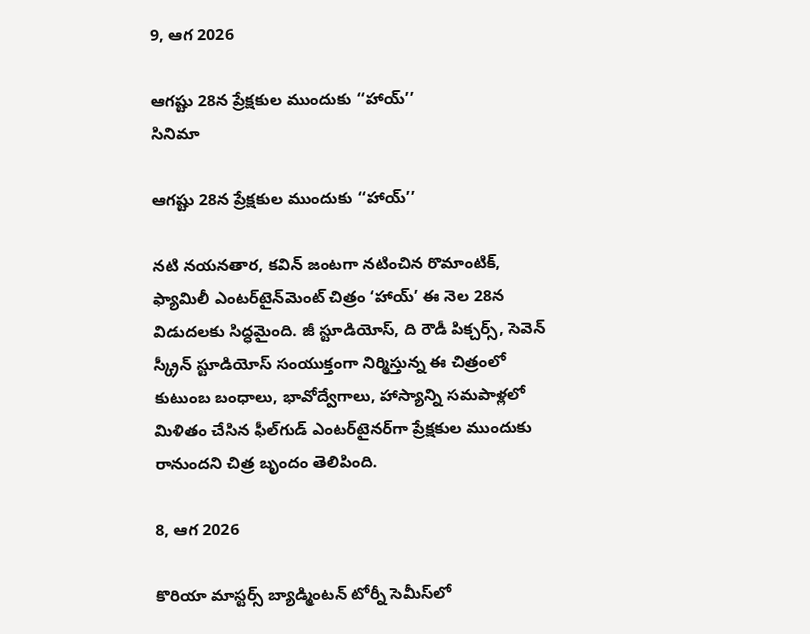9, ఆగ 2026

ఆగష్టు 28న ప్రేక్షకుల ముందుకు ‘‘హాయ్’’
సినిమా

ఆగష్టు 28న ప్రేక్షకుల ముందుకు ‘‘హాయ్’’

నటి నయనతార, కవిన్ జంటగా నటించిన రొమాంటిక్, ఫ్యామిలీ ఎంటర్‌టైన్‌మెంట్ చిత్రం ‘హాయ్’ ఈ నెల 28న విడుదలకు సిద్ధమైంది. జీ స్టూడియోస్, ది రౌడీ పిక్చర్స్, సెవెన్ స్క్రీన్ స్టూడియోస్ సంయుక్తంగా నిర్మిస్తున్న ఈ చిత్రంలో కుటుంబ బంధాలు, భావోద్వేగాలు, హాస్యాన్ని సమపాళ్లలో మిళితం చేసిన ఫీల్‌గుడ్ ఎంటర్‌టైనర్‌గా ప్రేక్షకుల ముందుకు రానుందని చిత్ర బృందం తెలిపింది.

8, ఆగ 2026

కొరియా మాస్టర్స్‌ బ్యాడ్మింటన్‌ టోర్నీ సెమీస్‌లో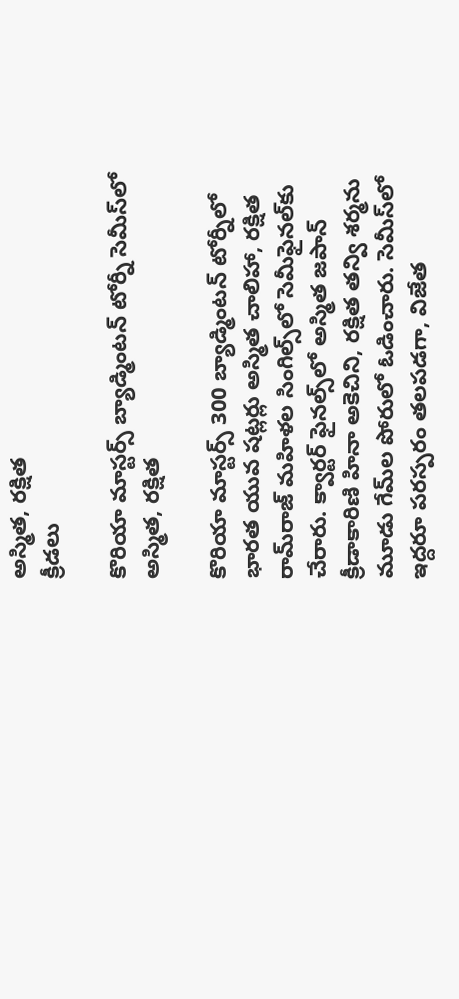అస్మిత, రక్షిత
క్రీడలు

కొరియా మాస్టర్స్‌ బ్యాడ్మింటన్‌ టోర్నీ సెమీస్‌లో అస్మిత, రక్షిత

కొరియా మాస్టర్స్‌ 300 బ్యాడ్మింటన్‌ టోర్నీలో భారత యువ షట్లర్లు అస్మిత చాలిహా, రక్షిత రామ్‌రాజ్‌ మహిళల సింగిల్స్‌లో సెమీఫైనల్‌కు చేరారు. క్వార్టర్‌ ఫైనల్స్‌లో అస్మిత జపాన్‌ క్రీడాకారిణి హినా అకెచిని, రక్షిత తన్వి శర్మను మూడు గేమ్‌ల పోరులో ఓడించారు. సెమీస్‌లో ఇద్దరూ పరస్పరం తలపడగా, విజేత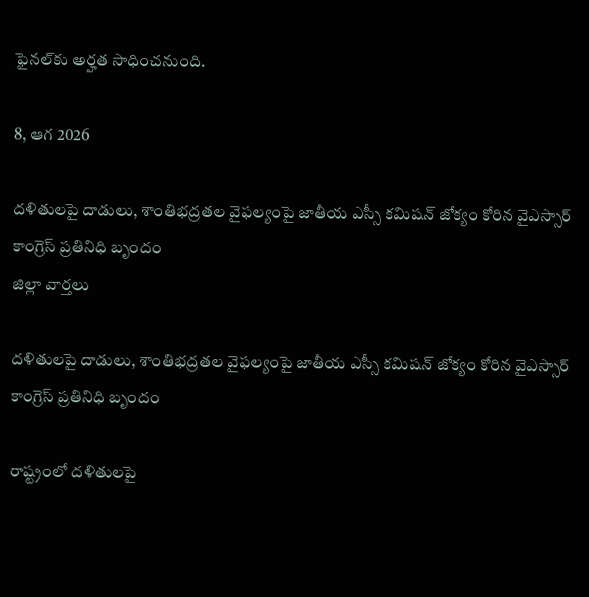ఫైనల్‌కు అర్హత సాధించనుంది.

8, ఆగ 2026

దళితులపై దాడులు, శాంతిభద్రతల వైఫల్యంపై జాతీయ ఎస్సీ కమిషన్ జోక్యం కోరిన వైఎస్సార్ కాంగ్రెస్ ప్రతినిధి బృందం
జిల్లా వార్తలు

దళితులపై దాడులు, శాంతిభద్రతల వైఫల్యంపై జాతీయ ఎస్సీ కమిషన్ జోక్యం కోరిన వైఎస్సార్ కాంగ్రెస్ ప్రతినిధి బృందం

రాష్ట్రంలో దళితులపై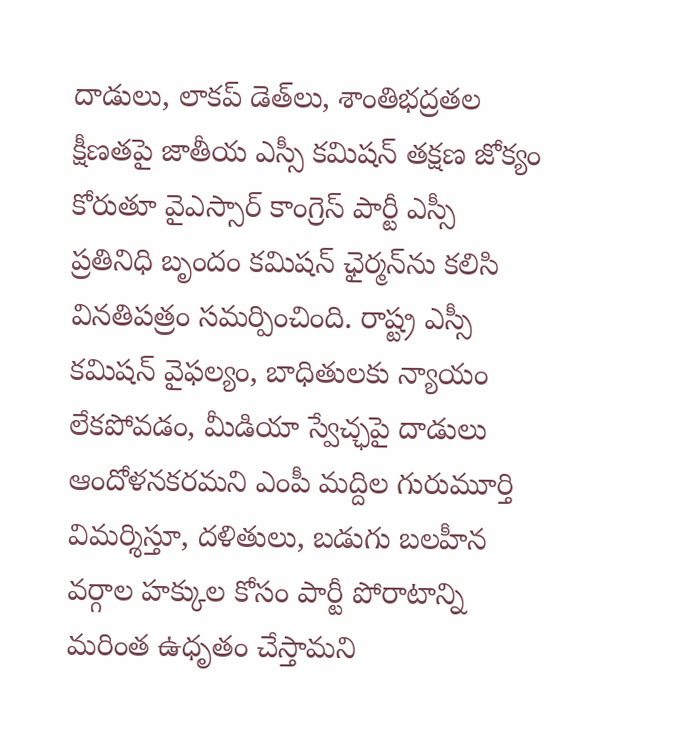దాడులు, లాకప్ డెత్‌లు, శాంతిభద్రతల క్షీణతపై జాతీయ ఎస్సీ కమిషన్ తక్షణ జోక్యం కోరుతూ వైఎస్సార్ కాంగ్రెస్ పార్టీ ఎస్సీ ప్రతినిధి బృందం కమిషన్ ఛైర్మన్‌ను కలిసి వినతిపత్రం సమర్పించింది. రాష్ట్ర ఎస్సీ కమిషన్ వైఫల్యం, బాధితులకు న్యాయం లేకపోవడం, మీడియా స్వేచ్ఛపై దాడులు ఆందోళనకరమని ఎంపీ మద్దిల గురుమూర్తి విమర్శిస్తూ, దళితులు, బడుగు బలహీన వర్గాల హక్కుల కోసం పార్టీ పోరాటాన్ని మరింత ఉధృతం చేస్తామని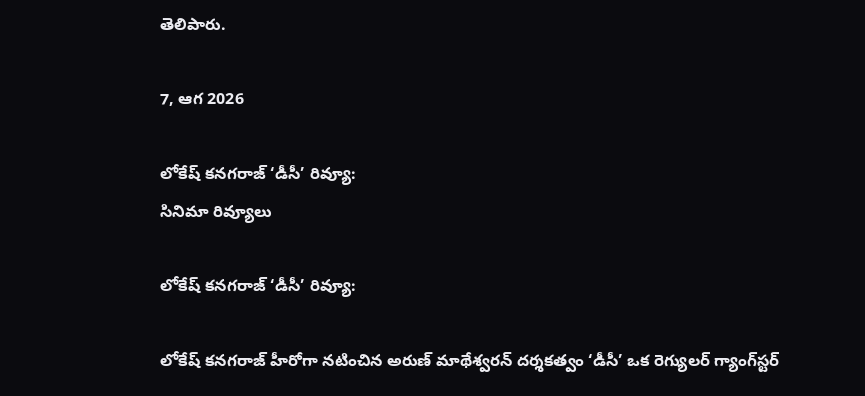తెలిపారు.

7, ఆగ 2026

లోకేష్ కనగరాజ్ ‘డీసీ’ రివ్యూ:
సినిమా రివ్యూలు

లోకేష్ కనగరాజ్ ‘డీసీ’ రివ్యూ:

లోకేష్ కనగరాజ్ హీరోగా నటించిన అరుణ్ మాథేశ్వరన్ దర్శకత్వం ‘డీసీ’ ఒక రెగ్యులర్ గ్యాంగ్‌స్టర్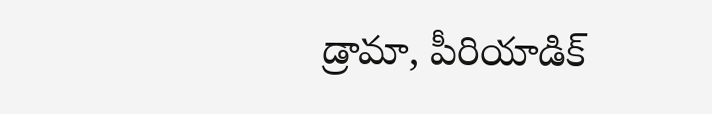డ్రామా, పీరియాడిక్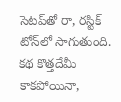సెటప్‌తో రా, రస్టిక్ టోన్‌లో సాగుతుంది. కథ కొత్తదేమీ కాకపోయినా,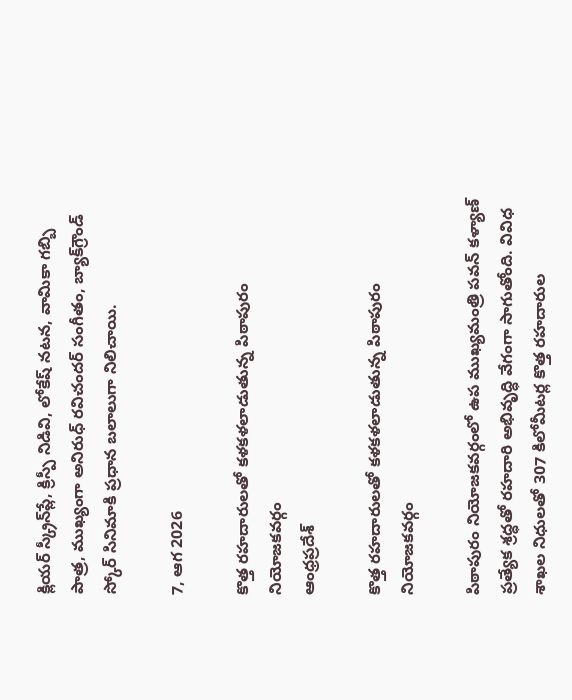క్లియర్ స్క్రీన్‌ప్లే, క్రిస్పీ నిడివి, లోకేష్ నటన, వామికా గబ్బి పాత్ర, ముఖ్యంగా అనిరుధ్ రవిచందర్ సంగీతం, బ్యాక్‌గ్రౌండ్ స్కోర్ సినిమాకి ప్రధాన బలాలుగా నిలిచాయి.

7, ఆగ 2026

కొత్త రహదారులతో కళకళలాడుతున్న పిఠాపురం నియోజకవర్గం
ఆంధ్రప్రదేశ్

కొత్త రహదారులతో కళకళలాడుతున్న పిఠాపురం నియోజకవర్గం

పిఠాపురం నియోజకవర్గంలో ఉప ముఖ్యమంత్రి పవన్ కళ్యాణ్ ప్రత్యేక శ్రద్ధతో రహదారి అభివృద్ధి వేగంగా సాగుతోంది. వివిధ శాఖల నిధులతో 307 కిలోమీటర్ల కొత్త రహదారుల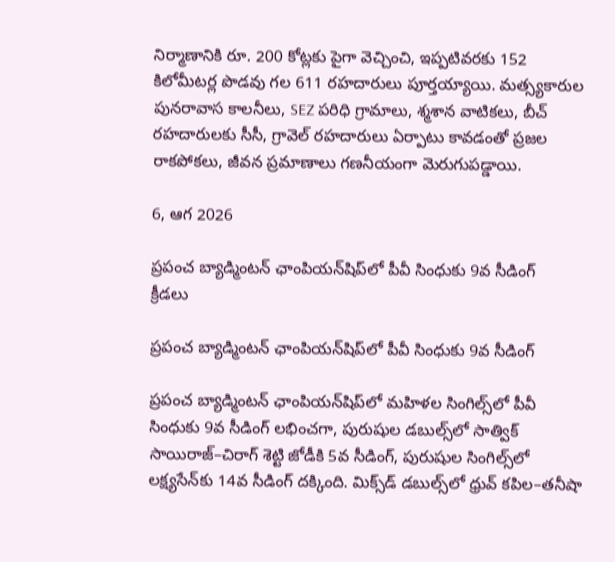నిర్మాణానికి రూ. 200 కోట్లకు పైగా వెచ్చించి, ఇప్పటివరకు 152 కిలోమీటర్ల పొడవు గల 611 రహదారులు పూర్తయ్యాయి. మత్స్యకారుల పునరావాస కాలనీలు, SEZ పరిధి గ్రామాలు, శ్మశాన వాటికలు, బీచ్ రహదారులకు సీసీ, గ్రావెల్ రహదారులు ఏర్పాటు కావడంతో ప్రజల రాకపోకలు, జీవన ప్రమాణాలు గణనీయంగా మెరుగుపడ్డాయి.

6, ఆగ 2026

ప్రపంచ బ్యాడ్మింటన్‌ ఛాంపియన్‌షిప్‌లో పీవీ సింధుకు 9వ సీడింగ్‌
క్రీడలు

ప్రపంచ బ్యాడ్మింటన్‌ ఛాంపియన్‌షిప్‌లో పీవీ సింధుకు 9వ సీడింగ్‌

ప్రపంచ బ్యాడ్మింటన్‌ ఛాంపియన్‌షిప్‌లో మహిళల సింగిల్స్‌లో పీవీ సింధుకు 9వ సీడింగ్‌ లభించగా, పురుషుల డబుల్స్‌లో సాత్విక్‌ సాయిరాజ్‌–చిరాగ్‌ శెట్టి జోడీకి 5వ సీడింగ్‌, పురుషుల సింగిల్స్‌లో లక్ష్యసేన్‌కు 14వ సీడింగ్‌ దక్కింది. మిక్స్‌డ్‌ డబుల్స్‌లో ధ్రువ్‌ కపిల–తనీషా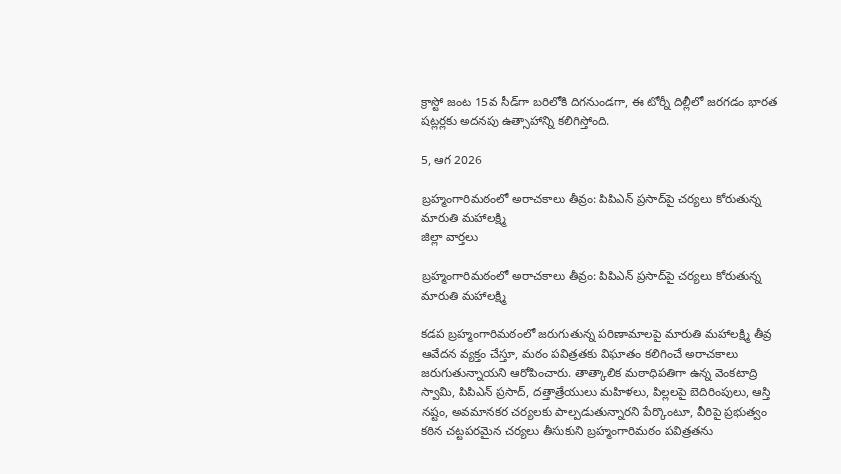క్రాస్టో జంట 15వ సీడ్‌గా బరిలోకి దిగనుండగా, ఈ టోర్నీ దిల్లీలో జరగడం భారత షట్లర్లకు అదనపు ఉత్సాహాన్ని కలిగిస్తోంది.

5, ఆగ 2026

బ్రహ్మంగారిమఠంలో అరాచకాలు తీవ్రం: పిపిఎన్ ప్రసాద్‌పై చర్యలు కోరుతున్న మారుతి మహాలక్ష్మి
జిల్లా వార్తలు

బ్రహ్మంగారిమఠంలో అరాచకాలు తీవ్రం: పిపిఎన్ ప్రసాద్‌పై చర్యలు కోరుతున్న మారుతి మహాలక్ష్మి

కడప బ్రహ్మంగారిమఠంలో జరుగుతున్న పరిణామాలపై మారుతి మహాలక్ష్మి తీవ్ర ఆవేదన వ్యక్తం చేస్తూ, మఠం పవిత్రతకు విఘాతం కలిగించే అరాచకాలు జరుగుతున్నాయని ఆరోపించారు. తాత్కాలిక మఠాధిపతిగా ఉన్న వెంకటాద్రి స్వామి, పిపిఎన్ ప్రసాద్, దత్తాత్రేయులు మహిళలు, పిల్లలపై బెదిరింపులు, ఆస్తి నష్టం, అవమానకర చర్యలకు పాల్పడుతున్నారని పేర్కొంటూ, వీరిపై ప్రభుత్వం కఠిన చట్టపరమైన చర్యలు తీసుకుని బ్రహ్మంగారిమఠం పవిత్రతను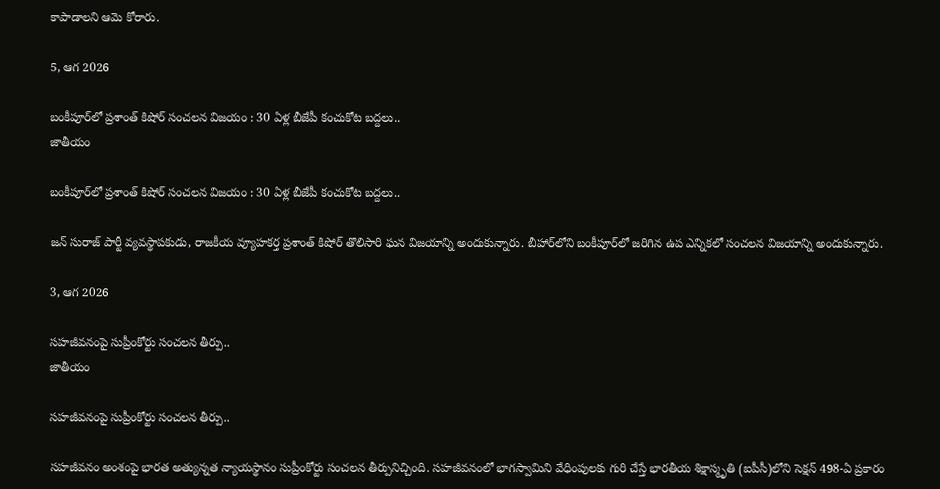కాపాడాలని ఆమె కోరారు.

5, ఆగ 2026

బంకీపూర్‌లో ప్రశాంత్ కిషోర్ సంచలన విజయం : 30 ఏళ్ల బీజేపీ కంచుకోట బద్దలు..
జాతీయం

బంకీపూర్‌లో ప్రశాంత్ కిషోర్ సంచలన విజయం : 30 ఏళ్ల బీజేపీ కంచుకోట బద్దలు..

జన్ సురాజ్ పార్టీ వ్యవస్థాపకుడు, రాజకీయ వ్యూహకర్త ప్రశాంత్ కిషోర్ తొలిసారి ఘన విజయాన్ని అందుకున్నారు. బీహార్‌లోని బంకీపూర్‌లో జరిగిన ఉప ఎన్నికలో సంచలన విజయాన్ని అందుకున్నారు.

3, ఆగ 2026

సహజీవనంపై సుప్రీంకోర్టు సంచలన తీర్పు..
జాతీయం

సహజీవనంపై సుప్రీంకోర్టు సంచలన తీర్పు..

సహజీవనం అంశంపై భారత అత్యున్నత న్యాయస్థానం సుప్రీంకోర్టు సంచలన తీర్పునిచ్చింది. సహజీవనంలో భాగస్వామిని వేధింపులకు గురి చేస్తే భారతీయ శిక్షాస్మృతి (ఐపీసీ)లోని సెక్షన్ 498-ఏ ప్రకారం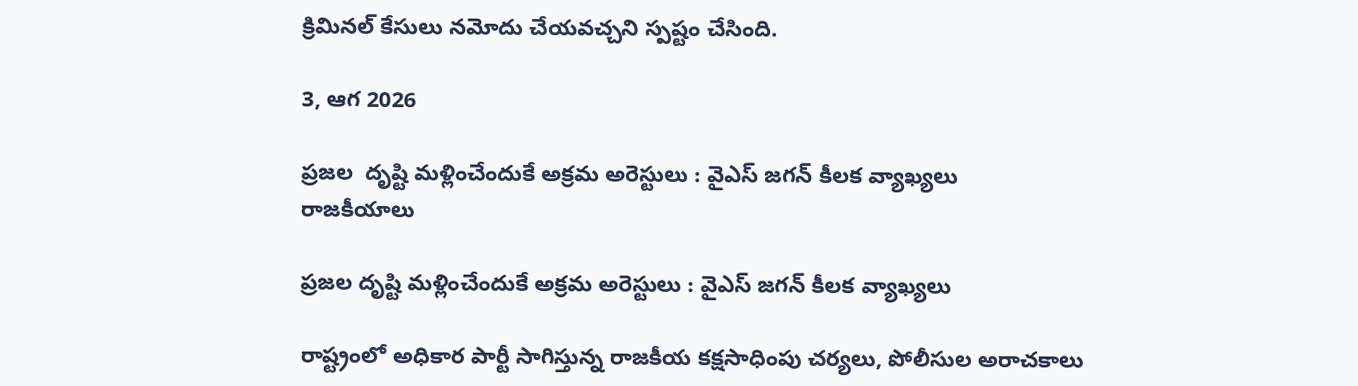క్రిమినల్ కేసులు నమోదు చేయవచ్చని స్పష్టం చేసింది.

3, ఆగ 2026

ప్రజల  దృష్టి మళ్లించేందుకే అక్రమ అరెస్టులు : వైఎస్ జగన్ కీలక వ్యాఖ్యలు
రాజకీయాలు

ప్రజల దృష్టి మళ్లించేందుకే అక్రమ అరెస్టులు : వైఎస్ జగన్ కీలక వ్యాఖ్యలు

రాష్ట్రంలో అధికార పార్టీ సాగిస్తున్న రాజకీయ కక్షసాధింపు చర్యలు, పోలీసుల అరాచకాలు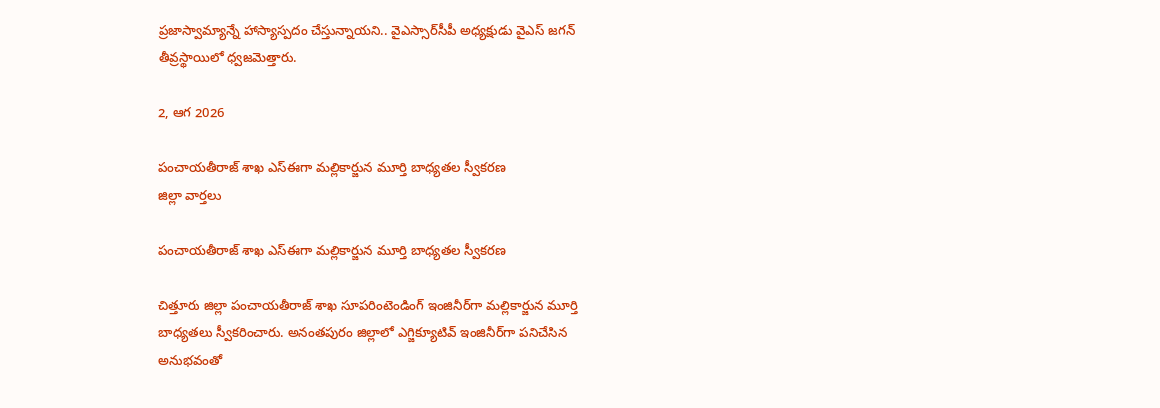ప్రజాస్వామ్యాన్నే హాస్యాస్పదం చేస్తున్నాయని.. వైఎస్సార్‌సీపీ అధ్యక్షుడు వైఎస్ జగన్ తీవ్రస్థాయిలో ధ్వజమెత్తారు.

2, ఆగ 2026

పంచాయతీరాజ్ శాఖ ఎస్ఈగా మల్లికార్జున మూర్తి బాధ్యతల స్వీకరణ
జిల్లా వార్తలు

పంచాయతీరాజ్ శాఖ ఎస్ఈగా మల్లికార్జున మూర్తి బాధ్యతల స్వీకరణ

చిత్తూరు జిల్లా పంచాయతీరాజ్ శాఖ సూపరింటెండింగ్ ఇంజినీర్‌గా మల్లికార్జున మూర్తి బాధ్యతలు స్వీకరించారు. అనంతపురం జిల్లాలో ఎగ్జిక్యూటివ్ ఇంజినీర్‌గా పనిచేసిన అనుభవంతో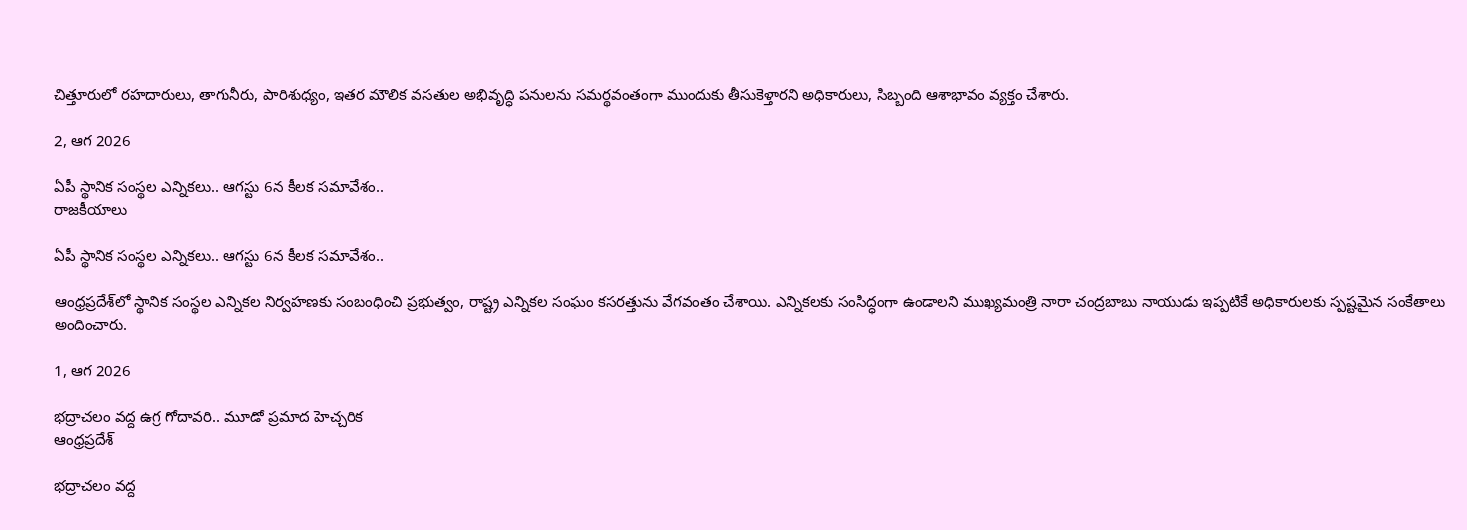చిత్తూరులో రహదారులు, తాగునీరు, పారిశుధ్యం, ఇతర మౌలిక వసతుల అభివృద్ధి పనులను సమర్థవంతంగా ముందుకు తీసుకెళ్తారని అధికారులు, సిబ్బంది ఆశాభావం వ్యక్తం చేశారు.

2, ఆగ 2026

ఏపీ స్థానిక సంస్థల ఎన్నికలు.. ఆగస్టు 6న కీలక సమావేశం..
రాజకీయాలు

ఏపీ స్థానిక సంస్థల ఎన్నికలు.. ఆగస్టు 6న కీలక సమావేశం..

ఆంధ్రప్రదేశ్‌లో స్థానిక సంస్థల ఎన్నికల నిర్వహణకు సంబంధించి ప్రభుత్వం, రాష్ట్ర ఎన్నికల సంఘం కసరత్తును వేగవంతం చేశాయి. ఎన్నికలకు సంసిద్ధంగా ఉండాలని ముఖ్యమంత్రి నారా చంద్రబాబు నాయుడు ఇప్పటికే అధికారులకు స్పష్టమైన సంకేతాలు అందించారు.

1, ఆగ 2026

భద్రాచలం వద్ద ఉగ్ర గోదావరి.. మూడో ప్రమాద హెచ్చరిక
ఆంధ్రప్రదేశ్

భద్రాచలం వద్ద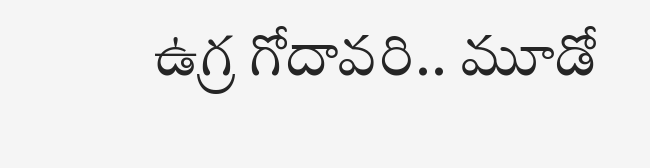ఉగ్ర గోదావరి.. మూడో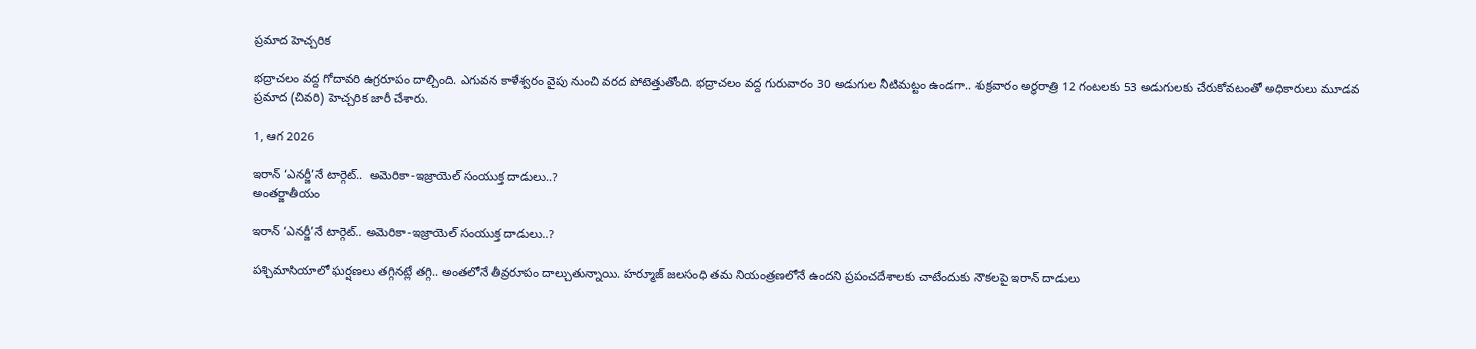ప్రమాద హెచ్చరిక

భద్రాచలం వద్ద గోదావరి ఉగ్రరూపం దాల్చింది. ఎగువన కాళేశ్వరం వైపు నుంచి వరద పోటెత్తుతోంది. భద్రాచలం వద్ద గురువారం 30 అడుగుల నీటిమట్టం ఉండగా.. శుక్రవారం అర్ధరాత్రి 12 గంటలకు 53 అడుగులకు చేరుకోవటంతో అధికారులు మూడవ ప్రమాద (చివరి) హెచ్చరిక జారీ చేశారు.

1, ఆగ 2026

ఇరాన్‌ ‘ఎనర్జీ’నే టార్గెట్‌..  అమెరికా-ఇజ్రాయెల్‌ సంయుక్త దాడులు..?
అంతర్జాతీయం

ఇరాన్‌ ‘ఎనర్జీ’నే టార్గెట్‌.. అమెరికా-ఇజ్రాయెల్‌ సంయుక్త దాడులు..?

పశ్చిమాసియాలో ఘర్షణలు తగ్గినట్లే తగ్గి.. అంతలోనే తీవ్రరూపం దాల్చుతున్నాయి. హర్మూజ్‌ జలసంధి తమ నియంత్రణలోనే ఉందని ప్రపంచదేశాలకు చాటేందుకు నౌకలపై ఇరాన్‌ దాడులు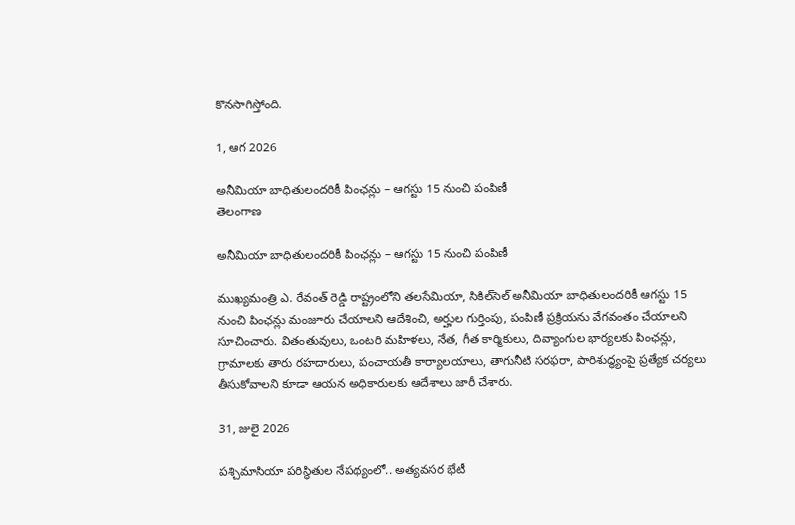కొనసాగిస్తోంది.

1, ఆగ 2026

అనీమియా బాధితులందరికీ పింఛన్లు – ఆగస్టు 15 నుంచి పంపిణీ
తెలంగాణ

అనీమియా బాధితులందరికీ పింఛన్లు – ఆగస్టు 15 నుంచి పంపిణీ

ముఖ్యమంత్రి ఎ. రేవంత్ రెడ్డి రాష్ట్రంలోని తలసేమియా, సికిల్‌సెల్ అనీమియా బాధితులందరికీ ఆగస్టు 15 నుంచి పింఛన్లు మంజూరు చేయాలని ఆదేశించి, అర్హుల గుర్తింపు, పంపిణీ ప్రక్రియను వేగవంతం చేయాలని సూచించారు. వితంతువులు, ఒంటరి మహిళలు, నేత, గీత కార్మికులు, దివ్యాంగుల భార్యలకు పింఛన్లు, గ్రామాలకు తారు రహదారులు, పంచాయతీ కార్యాలయాలు, తాగునీటి సరఫరా, పారిశుద్ధ్యంపై ప్రత్యేక చర్యలు తీసుకోవాలని కూడా ఆయన అధికారులకు ఆదేశాలు జారీ చేశారు.

31, జులై 2026

పశ్చిమాసియా పరిస్థితుల నేపథ్యంలో.. అత్యవసర భేటీ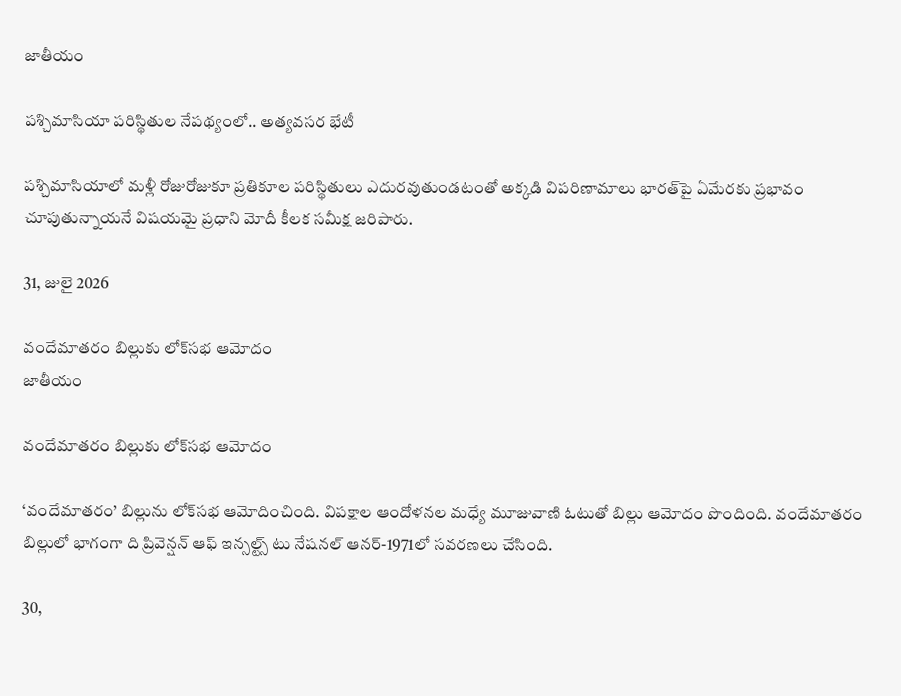జాతీయం

పశ్చిమాసియా పరిస్థితుల నేపథ్యంలో.. అత్యవసర భేటీ

పశ్చిమాసియాలో మళ్లీ రోజురోజుకూ ప్రతికూల పరిస్థితులు ఎదురవుతుండటంతో అక్కడి విపరిణామాలు భారత్‌పై ఏమేరకు ప్రభావం చూపుతున్నాయనే విషయమై ప్రధాని మోదీ కీలక సమీక్ష జరిపారు.

31, జులై 2026

వందేమాతరం బిల్లుకు లోక్‌సభ ఆమోదం
జాతీయం

వందేమాతరం బిల్లుకు లోక్‌సభ ఆమోదం

‘వందేమాతరం’ బిల్లును లోక్‌సభ ఆమోదించింది. విపక్షాల ఆందోళనల మధ్యే మూజువాణి ఓటుతో బిల్లు ఆమోదం పొందింది. వందేమాతరం బిల్లులో భాగంగా ది ప్రివెన్షన్‌ ఆఫ్‌ ఇన్సల్ట్స్‌ టు నేషనల్‌ ఆనర్‌-1971లో సవరణలు చేసింది.

30,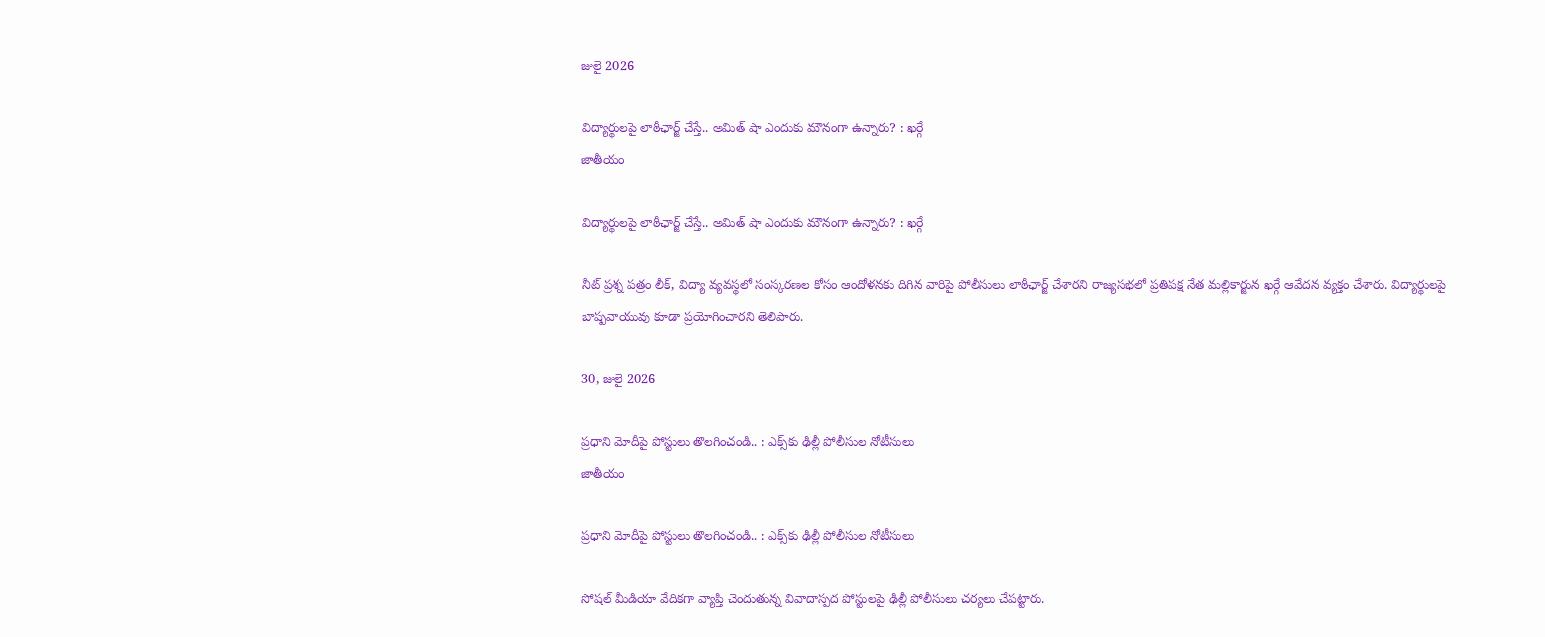జులై 2026

విద్యార్థులపై లాఠీఛార్జ్ చేస్తే.. అమిత్ షా ఎందుకు మౌనంగా ఉన్నారు? : ఖర్గే
జాతీయం

విద్యార్థులపై లాఠీఛార్జ్ చేస్తే.. అమిత్ షా ఎందుకు మౌనంగా ఉన్నారు? : ఖర్గే

నీట్ ప్రశ్న పత్రం లీక్, విద్యా వ్యవస్థలో సంస్కరణల కోసం ఆందోళనకు దిగిన వారిపై పోలీసులు లాఠీఛార్జ్ చేశారని రాజ్యసభలో ప్రతిపక్ష నేత మల్లికార్జున ఖర్గే ఆవేదన వ్యక్తం చేశారు. విద్యార్థులపై బాష్పవాయువు కూడా ప్రయోగించారని తెలిపారు.

30, జులై 2026

ప్రధాని మోదీపై పోస్టులు తొలగించండి.. : ఎక్స్‌కు ఢిల్లీ పోలీసుల నోటీసులు
జాతీయం

ప్రధాని మోదీపై పోస్టులు తొలగించండి.. : ఎక్స్‌కు ఢిల్లీ పోలీసుల నోటీసులు

సోషల్ మీడియా వేదికగా వ్యాప్తి చెందుతున్న వివాదాస్పద పోస్టులపై ఢిల్లీ పోలీసులు చర్యలు చేపట్టారు.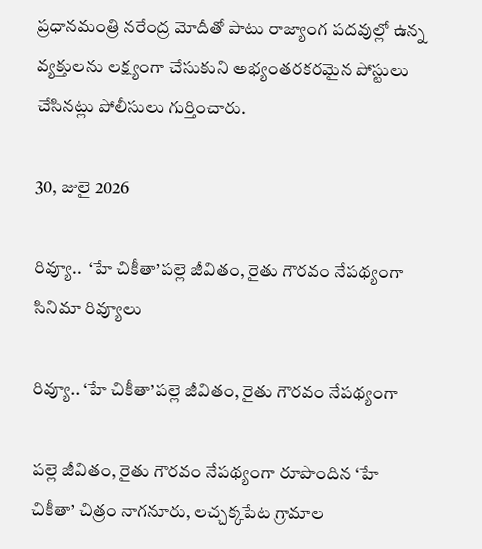ప్రధానమంత్రి నరేంద్ర మోదీతో పాటు రాజ్యాంగ పదవుల్లో ఉన్న వ్యక్తులను లక్ష్యంగా చేసుకుని అభ్యంతరకరమైన పోస్టులు చేసినట్లు పోలీసులు గుర్తించారు.

30, జులై 2026

రివ్యూ..  ‘హే చికీతా’పల్లె జీవితం, రైతు గౌరవం నేపథ్యంగా
సినిమా రివ్యూలు

రివ్యూ.. ‘హే చికీతా’పల్లె జీవితం, రైతు గౌరవం నేపథ్యంగా

పల్లె జీవితం, రైతు గౌరవం నేపథ్యంగా రూపొందిన ‘హే చికీతా’ చిత్రం నాగనూరు, లచ్చక్కపేట గ్రామాల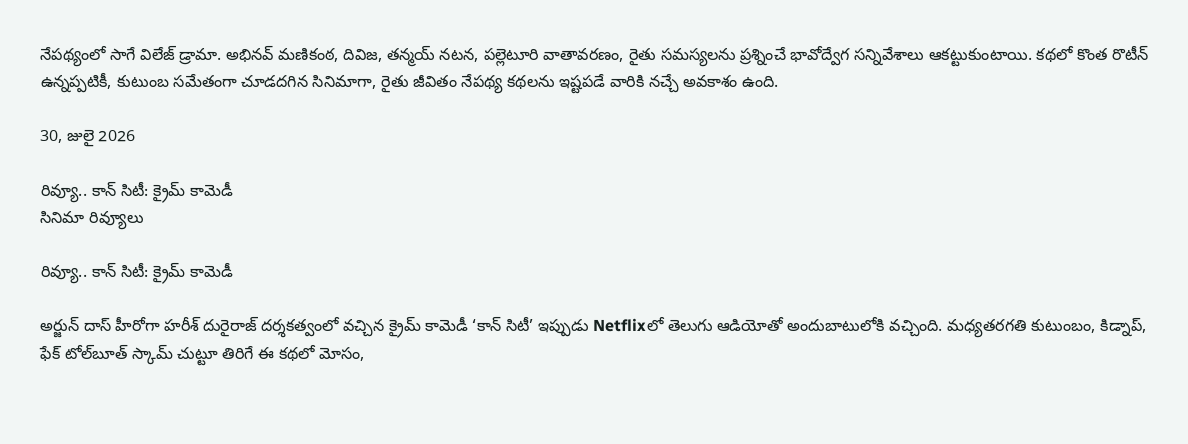నేపథ్యంలో సాగే విలేజ్ డ్రామా. అభినవ్ మణికంఠ, దివిజ, తన్మయ్ నటన, పల్లెటూరి వాతావరణం, రైతు సమస్యలను ప్రశ్నించే భావోద్వేగ సన్నివేశాలు ఆకట్టుకుంటాయి. కథలో కొంత రొటీన్ ఉన్నప్పటికీ, కుటుంబ సమేతంగా చూడదగిన సినిమాగా, రైతు జీవితం నేపథ్య కథలను ఇష్టపడే వారికి నచ్చే అవకాశం ఉంది.

30, జులై 2026

రివ్యూ.. కాన్‌ సిటీ: క్రైమ్‌ కామెడీ
సినిమా రివ్యూలు

రివ్యూ.. కాన్‌ సిటీ: క్రైమ్‌ కామెడీ

అర్జున్‌ దాస్‌ హీరోగా హరీశ్‌ దురైరాజ్‌ దర్శకత్వంలో వచ్చిన క్రైమ్‌ కామెడీ ‘కాన్‌ సిటీ’ ఇప్పుడు Netflixలో తెలుగు ఆడియోతో అందుబాటులోకి వచ్చింది. మధ్యతరగతి కుటుంబం, కిడ్నాప్‌, ఫేక్‌ టోల్‌బూత్‌ స్కామ్‌ చుట్టూ తిరిగే ఈ కథలో మోసం,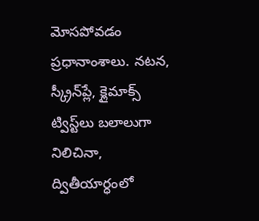మోసపోవడం ప్రధానాంశాలు. నటన, స్క్రీన్‌ప్లే, క్లైమాక్స్‌ ట్విస్ట్‌లు బలాలుగా నిలిచినా, ద్వితీయార్ధంలో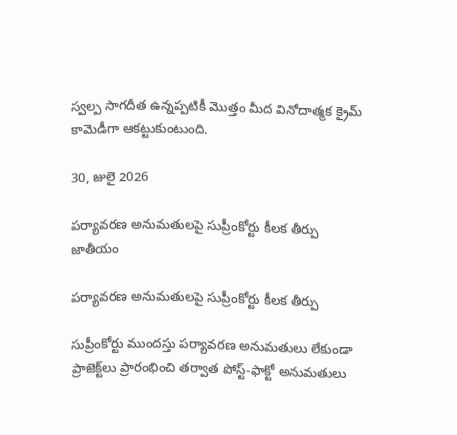స్వల్ప సాగదీత ఉన్నప్పటికీ మొత్తం మీద వినోదాత్మక క్రైమ్‌ కామెడీగా ఆకట్టుకుంటుంది.

30, జులై 2026

పర్యావరణ అనుమతులపై సుప్రీంకోర్టు కీలక తీర్పు
జాతీయం

పర్యావరణ అనుమతులపై సుప్రీంకోర్టు కీలక తీర్పు

సుప్రీంకోర్టు ముందస్తు పర్యావరణ అనుమతులు లేకుండా ప్రాజెక్ట్‌లు ప్రారంభించి తర్వాత పోస్ట్-ఫాక్టో అనుమతులు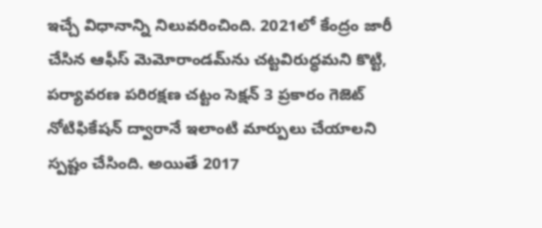ఇచ్చే విధానాన్ని నిలువరించింది. 2021లో కేంద్రం జారీ చేసిన ఆఫీస్ మెమోరాండమ్‌ను చట్టవిరుద్ధమని కొట్టి, పర్యావరణ పరిరక్షణ చట్టం సెక్షన్ 3 ప్రకారం గెజెట్ నోటిఫికేషన్ ద్వారానే ఇలాంటి మార్పులు చేయాలని స్పష్టం చేసింది. అయితే 2017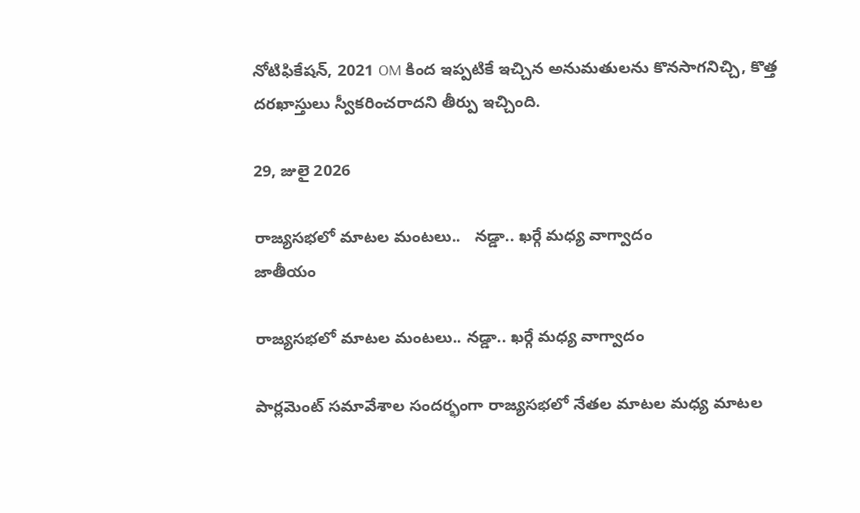నోటిఫికేషన్, 2021 OM కింద ఇప్పటికే ఇచ్చిన అనుమతులను కొనసాగనిచ్చి, కొత్త దరఖాస్తులు స్వీకరించరాదని తీర్పు ఇచ్చింది.

29, జులై 2026

రాజ్యసభలో మాటల మంటలు..   నడ్డా.. ఖర్గే మధ్య వాగ్వాదం
జాతీయం

రాజ్యసభలో మాటల మంటలు.. నడ్డా.. ఖర్గే మధ్య వాగ్వాదం

పార్లమెంట్ సమావేశాల సందర్భంగా రాజ్యసభలో నేతల మాటల మధ్య మాటల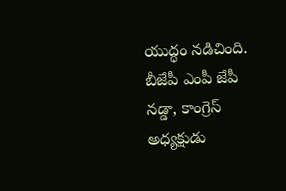యుద్ధం నడిచింది. బీజేపీ ఎంపీ జేపీ నడ్డా, కాంగ్రెస్ అధ్యక్షుడు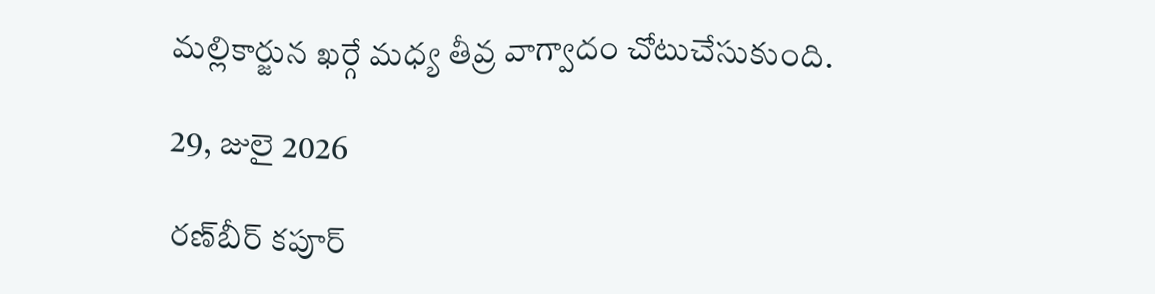మల్లికార్జున ఖర్గే మధ్య తీవ్ర వాగ్వాదం చోటుచేసుకుంది.

29, జులై 2026

రణ్‌బీర్ కపూర్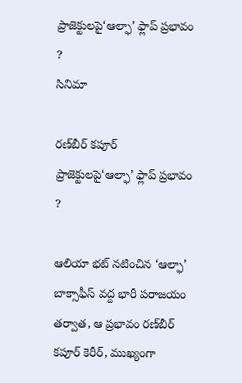ప్రాజెక్టులపై‘ఆల్ఫా’ ఫ్లాప్ ప్రభావం ?
సినిమా

రణ్‌బీర్ కపూర్ ప్రాజెక్టులపై‘ఆల్ఫా’ ఫ్లాప్ ప్రభావం ?

ఆలియా భట్ నటించిన ‘ఆల్ఫా’ బాక్సాఫీస్ వద్ద భారీ పరాజయం తర్వాత, ఆ ప్రభావం రణ్‌బీర్ కపూర్ కెరీర్, ముఖ్యంగా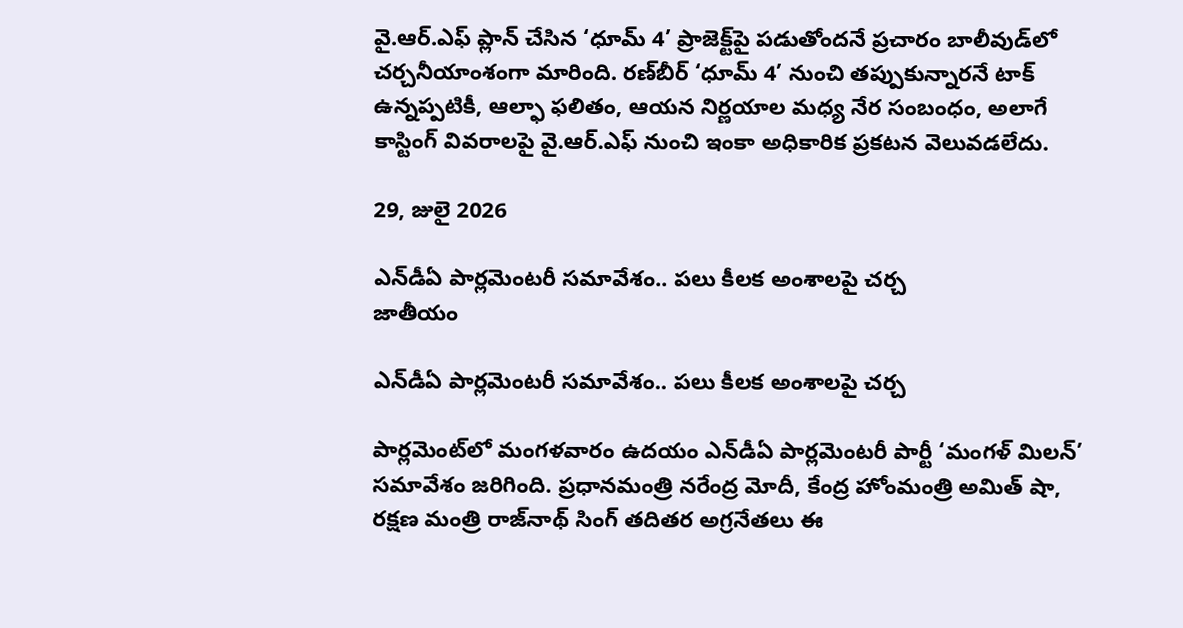వై.ఆర్.ఎఫ్ ప్లాన్ చేసిన ‘ధూమ్ 4’ ప్రాజెక్ట్‌పై పడుతోందనే ప్రచారం బాలీవుడ్‌లో చర్చనీయాంశంగా మారింది. రణ్‌బీర్ ‘ధూమ్ 4’ నుంచి తప్పుకున్నారనే టాక్ ఉన్నప్పటికీ, ఆల్ఫా ఫలితం, ఆయన నిర్ణయాల మధ్య నేర సంబంధం, అలాగే కాస్టింగ్ వివరాలపై వై.ఆర్.ఎఫ్ నుంచి ఇంకా అధికారిక ప్రకటన వెలువడలేదు.

29, జులై 2026

ఎన్‌డీఏ పార్లమెంటరీ సమావేశం.. పలు కీలక అంశాలపై చర్చ
జాతీయం

ఎన్‌డీఏ పార్లమెంటరీ సమావేశం.. పలు కీలక అంశాలపై చర్చ

పార్లమెంట్‌లో మంగళవారం ఉదయం ఎన్‌డీఏ పార్లమెంటరీ పార్టీ ‘మంగళ్ మిలన్’ సమావేశం జరిగింది. ప్రధానమంత్రి నరేంద్ర మోదీ, కేంద్ర హోంమంత్రి అమిత్ షా, రక్షణ మంత్రి రాజ్‌నాథ్ సింగ్ తదితర అగ్రనేతలు ఈ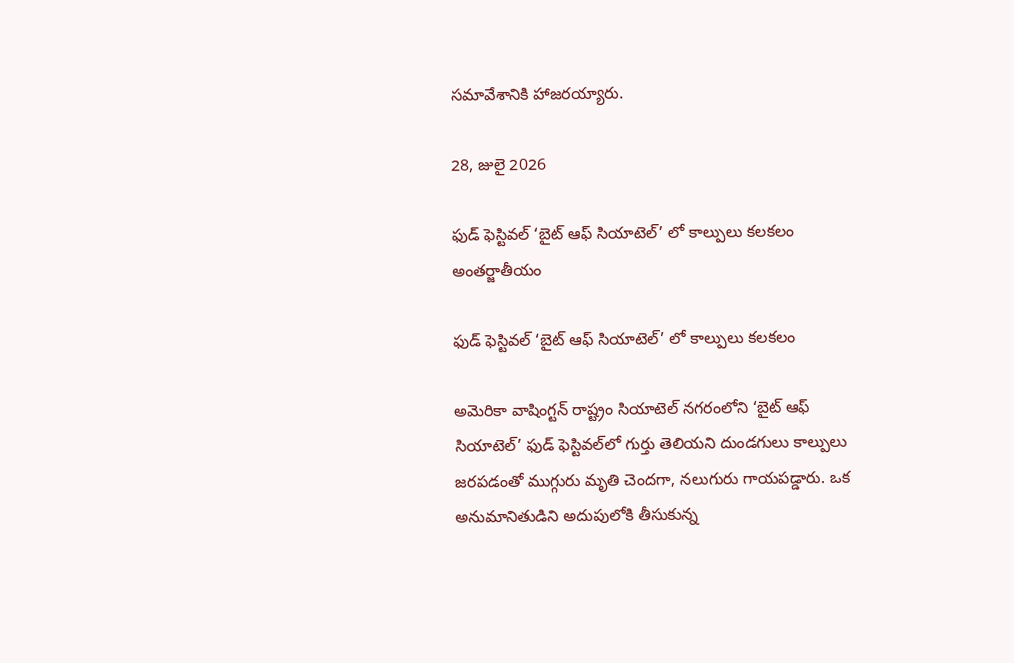సమావేశానికి హాజరయ్యారు.

28, జులై 2026

ఫుడ్ ఫెస్టివల్‌ ‘బైట్ ఆఫ్ సియాటెల్’ లో కాల్పులు కలకలం
అంతర్జాతీయం

ఫుడ్ ఫెస్టివల్‌ ‘బైట్ ఆఫ్ సియాటెల్’ లో కాల్పులు కలకలం

అమెరికా వాషింగ్టన్ రాష్ట్రం సియాటెల్ నగరంలోని ‘బైట్ ఆఫ్ సియాటెల్’ ఫుడ్ ఫెస్టివల్‌లో గుర్తు తెలియని దుండగులు కాల్పులు జరపడంతో ముగ్గురు మృతి చెందగా, నలుగురు గాయపడ్డారు. ఒక అనుమానితుడిని అదుపులోకి తీసుకున్న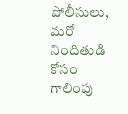పోలీసులు, మరో నిందితుడి కోసం గాలింపు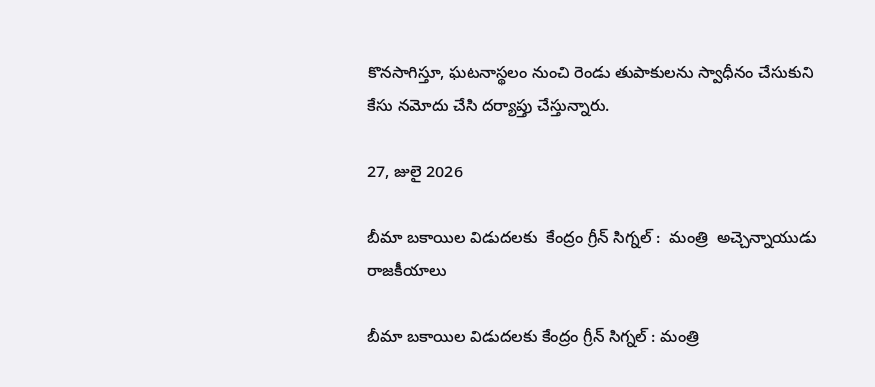కొనసాగిస్తూ, ఘటనాస్థలం నుంచి రెండు తుపాకులను స్వాధీనం చేసుకుని కేసు నమోదు చేసి దర్యాప్తు చేస్తున్నారు.

27, జులై 2026

బీమా బకాయిల విడుదలకు  కేంద్రం గ్రీన్‌ సిగ్నల్‌ :  మంత్రి  అచ్చెన్నాయుడు
రాజకీయాలు

బీమా బకాయిల విడుదలకు కేంద్రం గ్రీన్‌ సిగ్నల్‌ : మంత్రి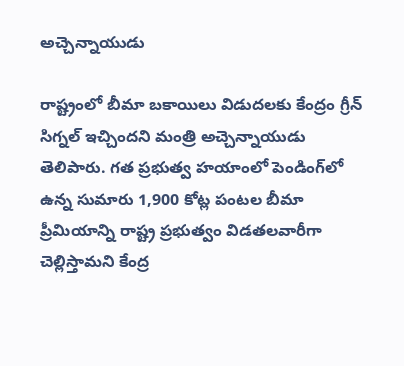అచ్చెన్నాయుడు

రాష్ట్రంలో బీమా బకాయిలు విడుదలకు కేంద్రం గ్రీన్‌ సిగ్నల్‌ ఇచ్చిందని మంత్రి అచ్చెన్నాయుడు తెలిపారు. గత ప్రభుత్వ హయాంలో పెండింగ్‌లో ఉన్న సుమారు 1,900 కోట్ల పంటల బీమా ప్రీమియాన్ని రాష్ట్ర ప్రభుత్వం విడతలవారీగా చెల్లిస్తామని కేంద్ర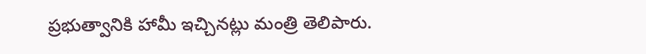ప్రభుత్వానికి హామీ ఇచ్చినట్లు మంత్రి తెలిపారు.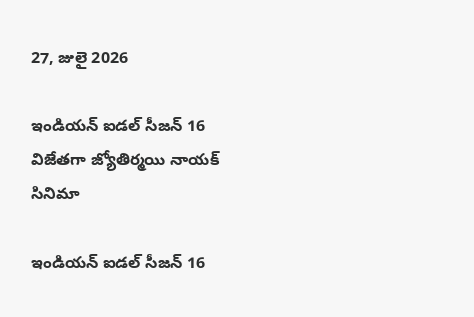27, జులై 2026

ఇండియన్ ఐడల్ సీజన్ 16 విజేతగా జ్యోతిర్మయి నాయక్
సినిమా

ఇండియన్ ఐడల్ సీజన్ 16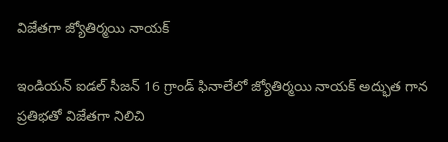విజేతగా జ్యోతిర్మయి నాయక్

ఇండియన్ ఐడల్ సీజన్ 16 గ్రాండ్ ఫినాలేలో జ్యోతిర్మయి నాయక్ అద్భుత గాన ప్రతిభతో విజేతగా నిలిచి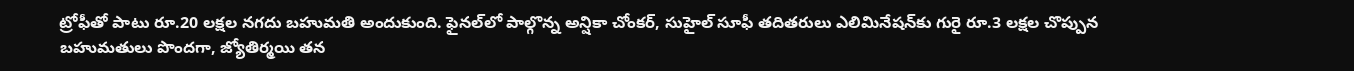ట్రోఫీతో పాటు రూ.20 లక్షల నగదు బహుమతి అందుకుంది. ఫైనల్‌లో పాల్గొన్న అన్షికా చోంకర్, సుహైల్ సూఫీ తదితరులు ఎలిమినేషన్‌కు గురై రూ.3 లక్షల చొప్పున బహుమతులు పొందగా, జ్యోతిర్మయి తన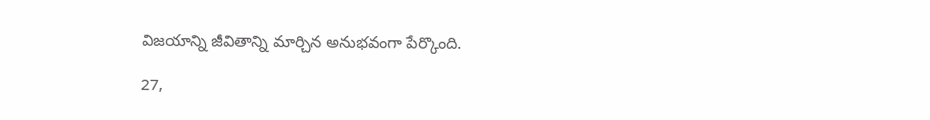విజయాన్ని జీవితాన్ని మార్చిన అనుభవంగా పేర్కొంది.

27,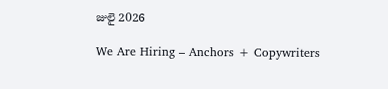జులై 2026

We Are Hiring – Anchors + Copywriters